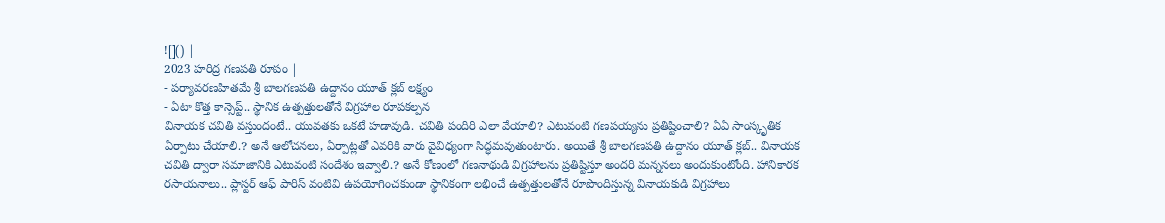![]() |
2023 హరిద్ర గణపతి రూపం |
- పర్యావరణహితమే శ్రీ బాలగణపతి ఉద్దానం యూత్ క్లబ్ లక్ష్యం
- ఏటా కొత్త కాన్సెప్ట్.. స్థానిక ఉత్పత్తులతోనే విగ్రహాల రూపకల్పన
వినాయక చవితి వస్తుందంటే.. యువతకు ఒకటే హడావుడి. చవితి పందిరి ఎలా వేయాలి? ఎటువంటి గణపయ్యను ప్రతిష్టించాలి? ఏఏ సాంస్కృతిక ఏర్పాటు చేయాలి.? అనే ఆలోచనలు, ఏర్పాట్లతో ఎవరికి వారు వైవిధ్యంగా సిద్ధమవుతుంటారు. అయితే శ్రీ బాలగణపతి ఉద్దానం యూత్ క్లబ్.. వినాయక చవితి ద్వారా సమాజానికి ఎటువంటి సందేశం ఇవ్వాలి.? అనే కోణంలో గణనాథుడి విగ్రహాలను ప్రతిష్టిస్తూ అందరి మన్ననలు అందుకుంటోంది. హానికారక రసాయనాలు.. ప్లాస్టర్ ఆఫ్ పారిస్ వంటివి ఉపయోగించకుండా స్థానికంగా లభించే ఉత్పత్తులతోనే రూపొందిస్తున్న వినాయకుడి విగ్రహాలు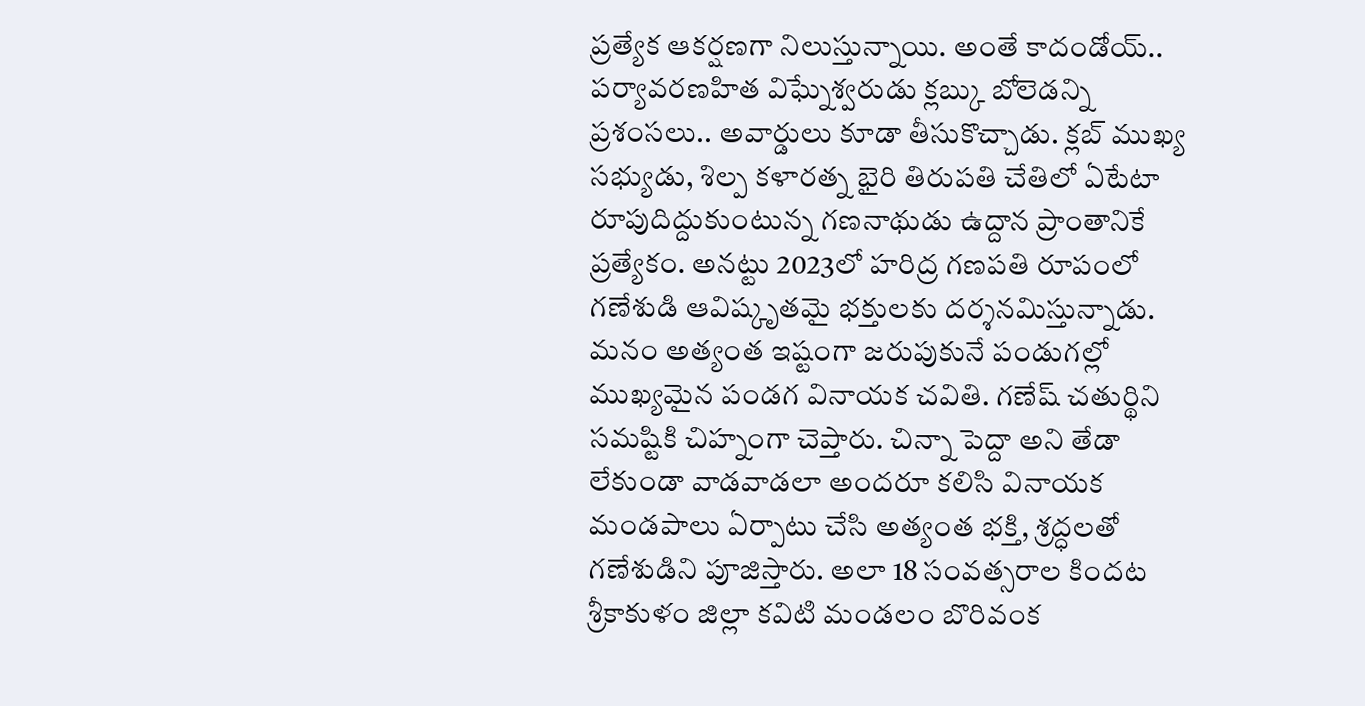ప్రత్యేక ఆకర్షణగా నిలుస్తున్నాయి. అంతే కాదండోయ్.. పర్యావరణహిత విఘ్నేశ్వరుడు క్లబ్కు బోలెడన్ని ప్రశంసలు.. అవార్డులు కూడా తీసుకొచ్చాడు. క్లబ్ ముఖ్య సభ్యుడు, శిల్ప కళారత్న భైరి తిరుపతి చేతిలో ఏటేటా రూపుదిద్దుకుంటున్న గణనాథుడు ఉద్దాన ప్రాంతానికే ప్రత్యేకం. అనట్టు 2023లో హరిద్ర గణపతి రూపంలో గణేశుడి ఆవిష్కృతమై భక్తులకు దర్శనమిస్తున్నాడు.
మనం అత్యంత ఇష్టంగా జరుపుకునే పండుగల్లో ముఖ్యమైన పండగ వినాయక చవితి. గణేష్ చతుర్థిని సమష్టికి చిహ్నంగా చెప్తారు. చిన్నా పెద్దా అని తేడా లేకుండా వాడవాడలా అందరూ కలిసి వినాయక మండపాలు ఏర్పాటు చేసి అత్యంత భక్తి, శ్రద్ధలతో గణేశుడిని పూజిస్తారు. అలా 18 సంవత్సరాల కిందట శ్రీకాకుళం జిల్లా కవిటి మండలం బొరివంక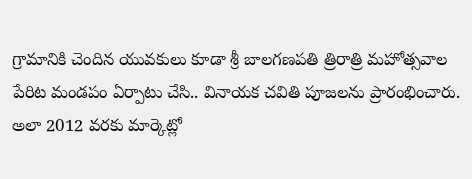గ్రామానికి చెందిన యువకులు కూడా శ్రీ బాలగణపతి త్రిరాత్రి మహోత్సవాల పేరిట మండపం ఏర్పాటు చేసి.. వినాయక చవితి పూజలను ప్రారంభించారు. అలా 2012 వరకు మార్కెట్లో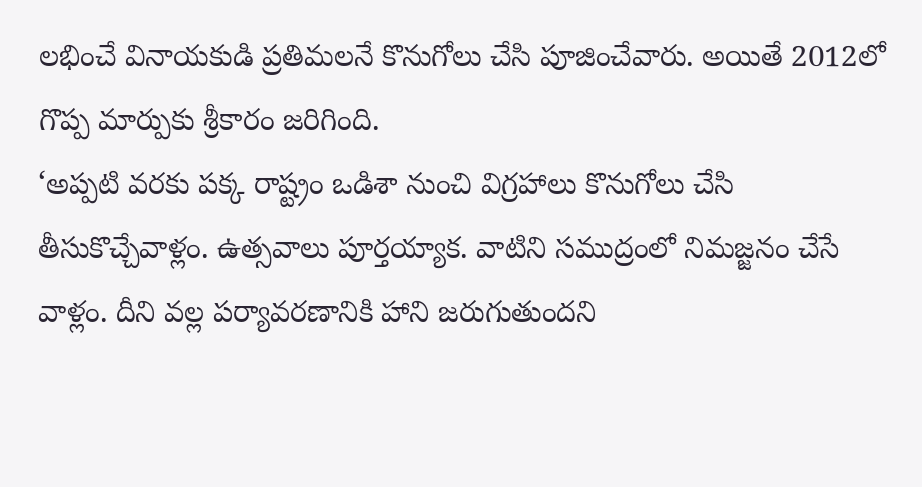లభించే వినాయకుడి ప్రతిమలనే కొనుగోలు చేసి పూజించేవారు. అయితే 2012లో గొప్ప మార్పుకు శ్రీకారం జరిగింది.
‘అప్పటి వరకు పక్క రాష్ట్రం ఒడిశా నుంచి విగ్రహాలు కొనుగోలు చేసి తీసుకొచ్చేవాళ్లం. ఉత్సవాలు పూర్తయ్యాక. వాటిని సముద్రంలో నిమజ్జనం చేసే వాళ్లం. దీని వల్ల పర్యావరణానికి హాని జరుగుతుందని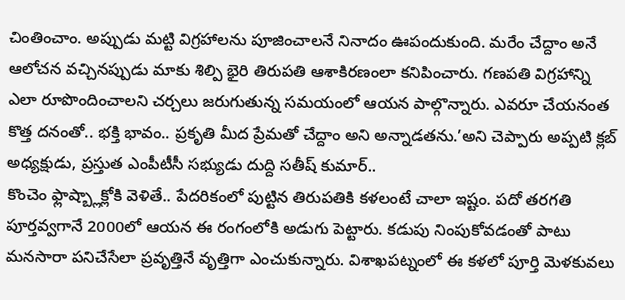చింతించాం. అప్పుడు మట్టి విగ్రహాలను పూజించాలనే నినాదం ఊపందుకుంది. మరేం చేద్దాం అనే ఆలోచన వచ్చినప్పుడు మాకు శిల్పి భైరి తిరుపతి ఆశాకిరణంలా కనిపించారు. గణపతి విగ్రహాన్ని ఎలా రూపొందించాలని చర్చలు జరుగుతున్న సమయంలో ఆయన పాల్గొన్నారు. ఎవరూ చేయనంత కొత్త దనంతో.. భక్తి భావం.. ప్రకృతి మీద ప్రేమతో చేద్దాం అని అన్నాడతను.’అని చెప్పారు అప్పటి క్లబ్ అధ్యక్షుడు, ప్రస్తుత ఎంపీటీసీ సభ్యుడు దుద్ది సతీష్ కుమార్..
కొంచెం ఫ్లాష్బ్లాక్లోకి వెళితే.. పేదరికంలో పుట్టిన తిరుపతికి కళలంటే చాలా ఇష్టం. పదో తరగతి పూర్తవ్వగానే 2000లో ఆయన ఈ రంగంలోకి అడుగు పెట్టారు. కడుపు నింపుకోవడంతో పాటు మనసారా పనిచేసేలా ప్రవృత్తినే వృత్తిగా ఎంచుకున్నారు. విశాఖపట్నంలో ఈ కళలో పూర్తి మెళకువలు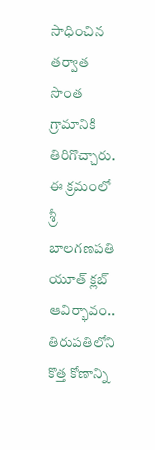సాధించిన తర్వాత సొంత గ్రామానికి తిరిగొచ్చారు. ఈ క్రమంలో శ్రీ బాలగణపతి యూత్ క్లబ్ ఆవిర్భావం.. తిరుపతిలోని కొత్త కోణాన్ని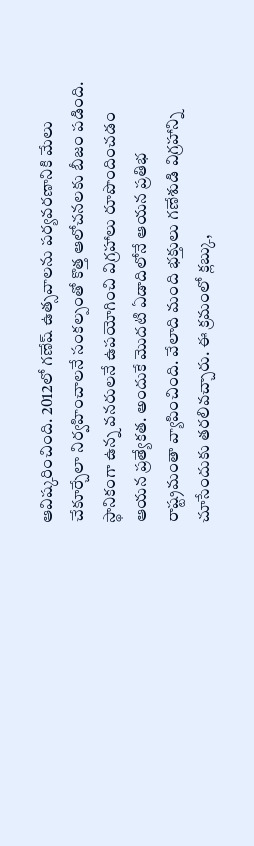ఆవిష్కరించింది. 2012లో గణేష్ ఉత్సవాలను పర్యవరణానికి మేలు చేకూర్చేలా నిర్వహించాలనే సంకల్పంతో కొత్త ఆలోచనలకు బీజం పడింది. స్థానికంగా ఉన్న వనరులనే ఉపయోగించి విగ్రహాలు రూపొందించడం ఆయన ప్రత్యేకత. అందుకే మొదటి ఏడాదిలోనే ఆయన ప్రతిభ రాష్ట్రమంతా వ్యాపించింది. వేలాది మంది భక్తులు గణేశుడి విగ్రహాన్ని చూసేందుకు తరలివచ్చారు. ఈ క్రమంలో క్లబ్కు,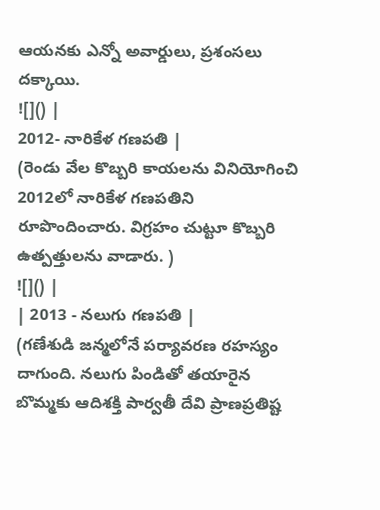ఆయనకు ఎన్నో అవార్డులు, ప్రశంసలు దక్కాయి.
![]() |
2012- నారికేళ గణపతి |
(రెండు వేల కొబ్బరి కాయలను వినియోగించి 2012లో నారికేళ గణపతిని రూపొందించారు. విగ్రహం చుట్టూ కొబ్బరి ఉత్పత్తులను వాడారు. )
![]() |
| 2013 - నలుగు గణపతి |
(గణేశుడి జన్మలోనే పర్యావరణ రహస్యం దాగుంది. నలుగు పిండితో తయారైన బొమ్మకు ఆదిశక్తి పార్వతీ దేవి ప్రాణప్రతిష్ట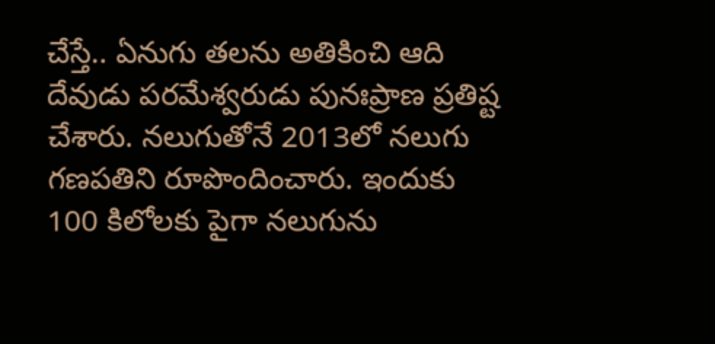చేస్తే.. ఏనుగు తలను అతికించి ఆది దేవుడు పరమేశ్వరుడు పునఃప్రాణ ప్రతిష్ట చేశారు. నలుగుతోనే 2013లో నలుగు గణపతిని రూపొందించారు. ఇందుకు 100 కిలోలకు పైగా నలుగును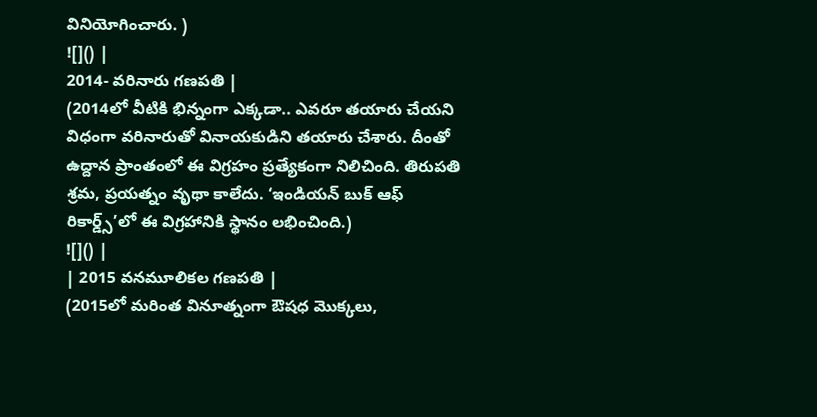వినియోగించారు. )
![]() |
2014- వరినారు గణపతి |
(2014లో వీటికి భిన్నంగా ఎక్కడా.. ఎవరూ తయారు చేయని విధంగా వరినారుతో వినాయకుడిని తయారు చేశారు. దీంతో ఉద్దాన ప్రాంతంలో ఈ విగ్రహం ప్రత్యేకంగా నిలిచింది. తిరుపతి శ్రమ, ప్రయత్నం వృథా కాలేదు. ‘ఇండియన్ బుక్ ఆఫ్ రికార్డ్స్’లో ఈ విగ్రహానికి స్థానం లభించింది.)
![]() |
| 2015 వనమూలికల గణపతి |
(2015లో మరింత వినూత్నంగా ఔషధ మొక్కలు,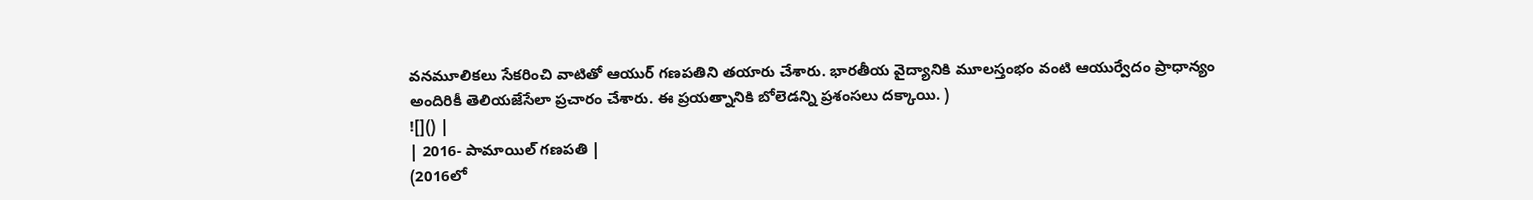వనమూలికలు సేకరించి వాటితో ఆయుర్ గణపతిని తయారు చేశారు. భారతీయ వైద్యానికి మూలస్తంభం వంటి ఆయుర్వేదం ప్రాధాన్యం అందిరికీ తెలియజేసేలా ప్రచారం చేశారు. ఈ ప్రయత్నానికి బోలెడన్ని ప్రశంసలు దక్కాయి. )
![]() |
| 2016- పామాయిల్ గణపతి |
(2016లో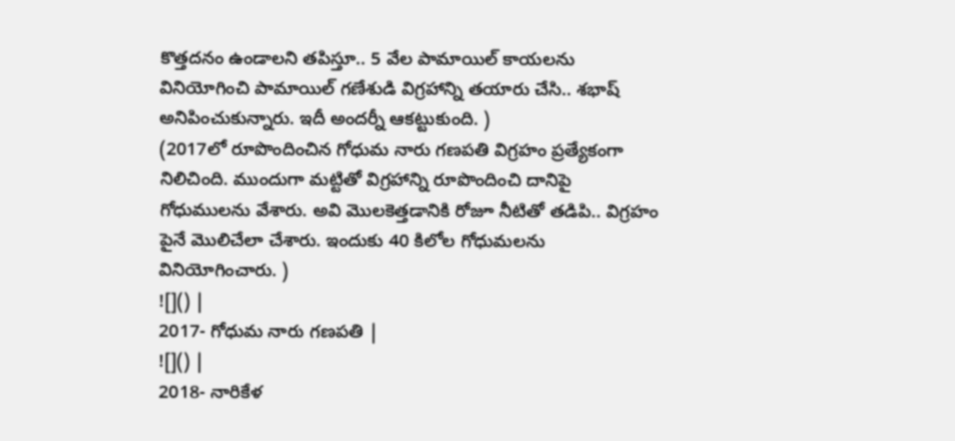కొత్తదనం ఉండాలని తపిస్తూ.. 5 వేల పామాయిల్ కాయలను వినియోగించి పామాయిల్ గణేశుడి విగ్రహాన్ని తయారు చేసి.. శభాష్ అనిపించుకున్నారు. ఇదీ అందర్నీ ఆకట్టుకుంది. )
(2017లో రూపొందించిన గోధుమ నారు గణపతి విగ్రహం ప్రత్యేకంగా నిలిచింది. ముందుగా మట్టితో విగ్రహాన్ని రూపొందించి దానిపై గోధుములను వేశారు. అవి మొలకెత్తడానికి రోజూ నీటితో తడిపి.. విగ్రహం పైనే మొలిచేలా చేశారు. ఇందుకు 40 కిలోల గోధుమలను వినియోగించారు. )
![]() |
2017- గోధుమ నారు గణపతి |
![]() |
2018- నారికేళ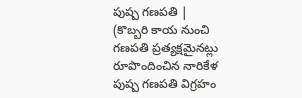పుష్ప గణపతి |
(కొబ్బరి కాయ నుంచి గణపతి ప్రత్యక్షమైనట్లు రూపొందించిన నారికేళ పుష్ప గణపతి విగ్రహం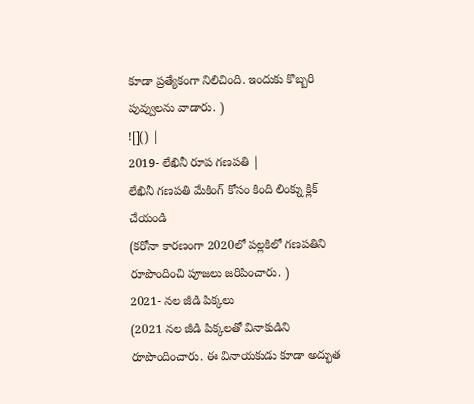కూడా ప్రత్యేకంగా నిలిచింది. ఇందుకు కొబ్బరి పువ్వులను వాడారు. )
![]() |
2019- లేఖినీ రూప గణపతి |
లేఖినీ గణపతి మేకింగ్ కోసం కింది లింక్ను క్లిక్ చేయండి
(కరోనా కారణంగా 2020లో పల్లకిలో గణపతిని రూపొందించి పూజలు జరిపించారు. )
2021- నల జీడి పిక్కలు
(2021 నల జీడి పిక్కలతో వినాకుడిని రూపొందించారు. ఈ వినాయకుడు కూడా అద్భుత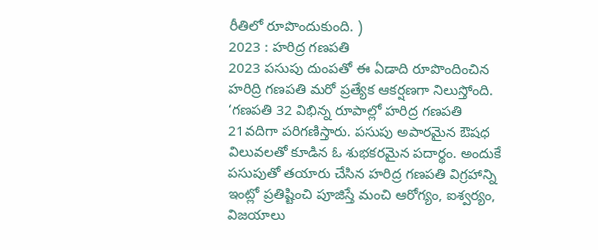రీతిలో రూపొందుకుంది. )
2023 : హరిద్ర గణపతి
2023 పసుపు దుంపతో ఈ ఏడాది రూపొందించిన హరిద్రి గణపతి మరో ప్రత్యేక ఆకర్షణగా నిలుస్తోంది. ‘గణపతి 32 విభిన్న రూపాల్లో హరిద్ర గణపతి 21వదిగా పరిగణిస్తారు. పసుపు అపారమైన ఔషధ విలువలతో కూడిన ఓ శుభకరమైన పదార్థం. అందుకే పసుపుతో తయారు చేసిన హరిద్ర గణపతి విగ్రహాన్ని ఇంట్లో ప్రతిష్టించి పూజిస్తే మంచి ఆరోగ్యం, ఐశ్వర్యం, విజయాలు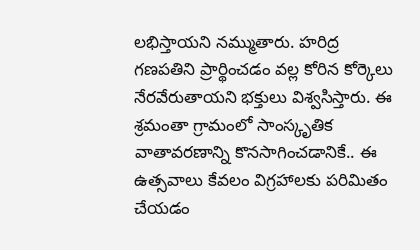లభిస్తాయని నమ్ముతారు. హరిద్ర గణపతిని ప్రార్థించడం వల్ల కోరిన కోర్కెలు నేరవేరుతాయని భక్తులు విశ్వసిస్తారు. ఈ శ్రమంతా గ్రామంలో సాంస్కృతిక వాతావరణాన్ని కొనసాగించడానికే.. ఈ ఉత్సవాలు కేవలం విగ్రహాలకు పరిమితం చేయడం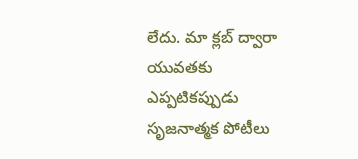లేదు. మా క్లబ్ ద్వారా యువతకు ఎప్పటికప్పుడు సృజనాత్మక పోటీలు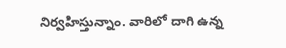నిర్వహిస్తున్నాం. వారిలో దాగి ఉన్న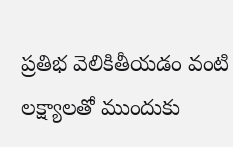ప్రతిభ వెలికితీయడం వంటి లక్ష్యాలతో ముందుకు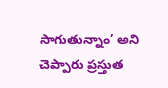సాగుతున్నాం’ అని చెప్పారు ప్రస్తుత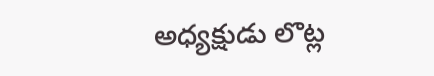అధ్యక్షుడు లొట్ల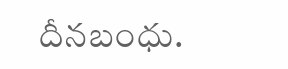దీనబంధు.